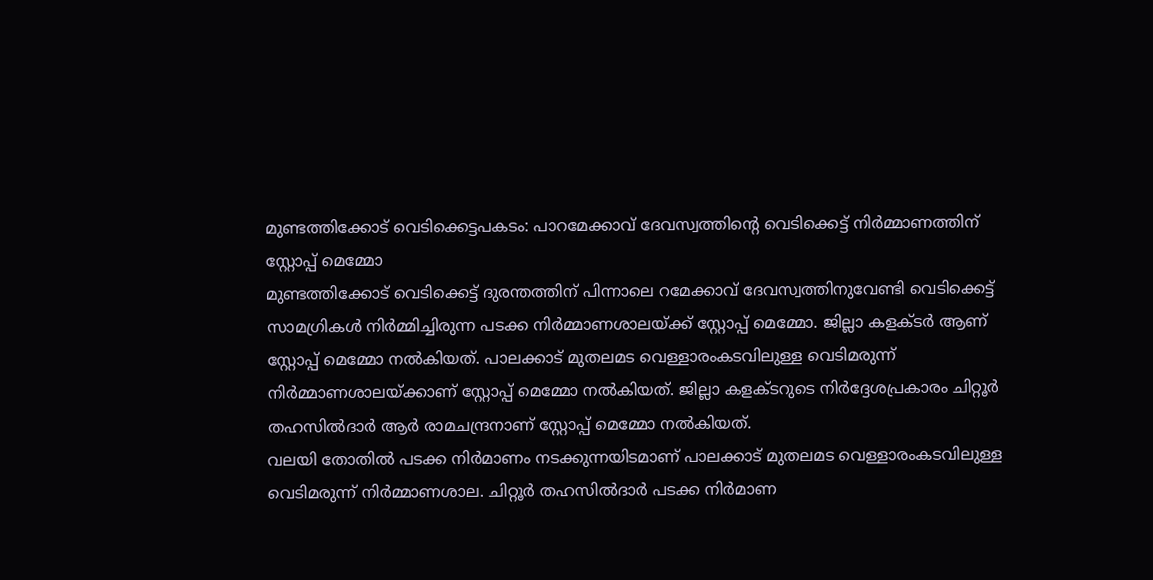മുണ്ടത്തിക്കോട് വെടിക്കെട്ടപകടം: പാറമേക്കാവ് ദേവസ്വത്തിന്റെ വെടിക്കെട്ട് നിർമ്മാണത്തിന് സ്റ്റോപ്പ് മെമ്മോ
മുണ്ടത്തിക്കോട് വെടിക്കെട്ട് ദുരന്തത്തിന് പിന്നാലെ റമേക്കാവ് ദേവസ്വത്തിനുവേണ്ടി വെടിക്കെട്ട് സാമഗ്രികൾ നിർമ്മിച്ചിരുന്ന പടക്ക നിർമ്മാണശാലയ്ക്ക് സ്റ്റോപ്പ് മെമ്മോ. ജില്ലാ കളക്ടർ ആണ് സ്റ്റോപ്പ് മെമ്മോ നൽകിയത്. പാലക്കാട് മുതലമട വെള്ളാരംകടവിലുള്ള വെടിമരുന്ന് നിർമ്മാണശാലയ്ക്കാണ് സ്റ്റോപ്പ് മെമ്മോ നൽകിയത്. ജില്ലാ കളക്ടറുടെ നിർദ്ദേശപ്രകാരം ചിറ്റൂർ തഹസിൽദാർ ആർ രാമചന്ദ്രനാണ് സ്റ്റോപ്പ് മെമ്മോ നൽകിയത്.
വലയി തോതിൽ പടക്ക നിർമാണം നടക്കുന്നയിടമാണ് പാലക്കാട് മുതലമട വെള്ളാരംകടവിലുള്ള വെടിമരുന്ന് നിർമ്മാണശാല. ചിറ്റൂർ തഹസിൽദാർ പടക്ക നിർമാണ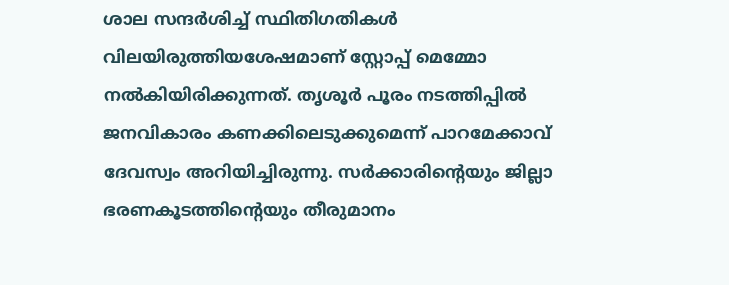ശാല സന്ദർശിച്ച് സ്ഥിതിഗതികൾ വിലയിരുത്തിയശേഷമാണ് സ്റ്റോപ്പ് മെമ്മോ നൽകിയിരിക്കുന്നത്. തൃശൂർ പൂരം നടത്തിപ്പിൽ ജനവികാരം കണക്കിലെടുക്കുമെന്ന് പാറമേക്കാവ് ദേവസ്വം അറിയിച്ചിരുന്നു. സർക്കാരിന്റെയും ജില്ലാ ഭരണകൂടത്തിന്റെയും തീരുമാനം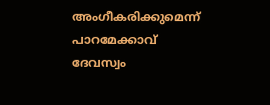അംഗീകരിക്കുമെന്ന് പാറമേക്കാവ് ദേവസ്വം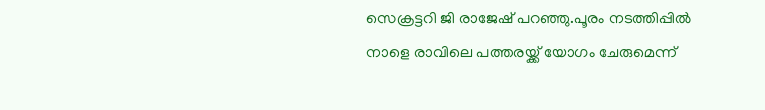സെക്രട്ടറി ജി രാജേഷ് പറഞ്ഞു.പൂരം നടത്തിപ്പിൽ നാളെ രാവിലെ പത്തരയ്ക്ക് യോഗം ചേരുമെന്ന്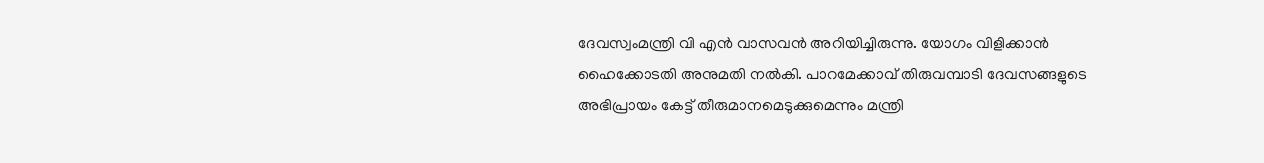ദേവസ്വംമന്ത്രി വി എൻ വാസവൻ അറിയിച്ചിരുന്നു. യോഗം വിളിക്കാൻ ഹൈക്കോടതി അനുമതി നൽകി. പാറമേക്കാവ് തിരുവമ്പാടി ദേവസങ്ങളുടെ അഭിപ്രായം കേട്ട് തീരുമാനമെടുക്കുമെന്നും മന്ത്രി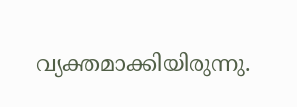വ്യക്തമാക്കിയിരുന്നു.